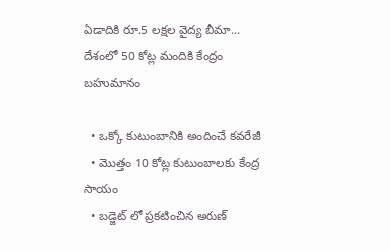ఏడాదికి రూ.5 లక్షల వైద్య బీమా... దేశంలో 50 కోట్ల మందికి కేంద్రం బహుమానం

  • ఒక్కో కుటుంబానికి అందించే కవరేజీ
  • మొత్తం 10 కోట్ల కుటుంబాలకు కేంద్ర సాయం
  • బడ్జెట్ లో ప్రకటించిన అరుణ్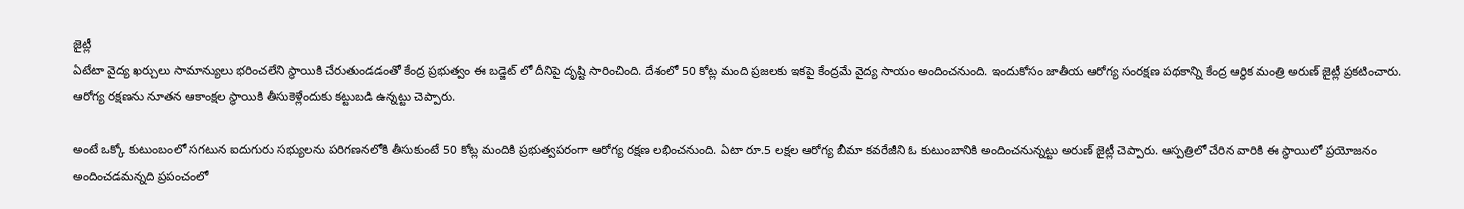జైట్లీ
ఏటేటా వైద్య ఖర్చులు సామాన్యులు భరించలేని స్థాయికి చేరుతుండడంతో కేంద్ర ప్రభుత్వం ఈ బడ్జెట్ లో దీనిపై దృష్టి సారించింది. దేశంలో 50 కోట్ల మంది ప్రజలకు ఇకపై కేంద్రమే వైద్య సాయం అందించనుంది. ఇందుకోసం జాతీయ ఆరోగ్య సంరక్షణ పథకాన్ని కేంద్ర ఆర్థిక మంత్రి అరుణ్ జైట్లీ ప్రకటించారు. ఆరోగ్య రక్షణను నూతన ఆకాంక్షల స్థాయికి తీసుకెళ్లేందుకు కట్టుబడి ఉన్నట్టు చెప్పారు.

అంటే ఒక్కో కుటుంబంలో సగటున ఐదుగురు సభ్యులను పరిగణనలోకి తీసుకుంటే 50 కోట్ల మందికి ప్రభుత్వపరంగా ఆరోగ్య రక్షణ లభించనుంది. ఏటా రూ.5 లక్షల ఆరోగ్య బీమా కవరేజీని ఓ కుటుంబానికి అందించనున్నట్టు అరుణ్ జైట్లీ చెప్పారు. ఆస్పత్రిలో చేరిన వారికి ఈ స్థాయిలో ప్రయోజనం అందించడమన్నది ప్రపంచంలో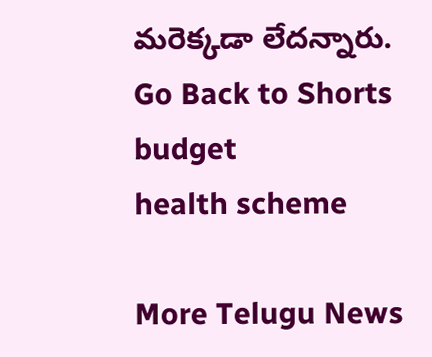మరెక్కడా లేదన్నారు.
Go Back to Shorts
budget
health scheme

More Telugu News